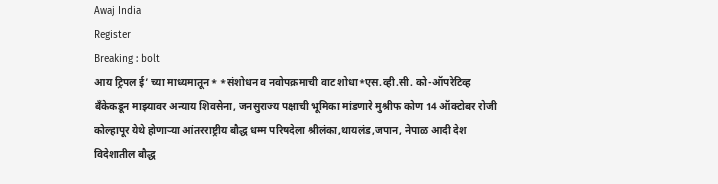Awaj India
Register
Breaking : bolt
आय ट्रिपल ई’ च्या माध्यमातून* *संशोधन व नवोपक्रमाची वाट शोधा*एस.व्ही.सी. को-ऑपरेटिव्ह बँकेकडून माझ्यावर अन्याय शिवसेना, जनसुराज्य पक्षाची भूमिका मांडणारे मुश्रीफ कोण 14 ऑक्टोबर रोजी कोल्हापूर येथे होणाऱ्या आंतरराष्ट्रीय बौद्ध धम्म परिषदेला श्रीलंका,थायलंड,जपान, नेपाळ आदी देश विदेशातील बौद्ध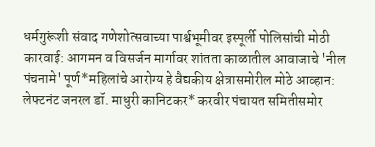धर्मगुरूंशी संवाद गणेशोत्सवाच्या पार्श्वभूमीवर इस्पूर्ली पोलिसांची मोठी कारवाई: आगमन व विसर्जन मार्गावर शांतता काळातील आवाजाचे 'नील पंचनामे' पूर्ण*महिलांचे आरोग्य हे वैद्यकीय क्षेत्रासमोरील मोठे आव्हान: लेफ्टनंट जनरल डॉ. माधुरी कानिटकर* करवीर पंचायत समितीसमोर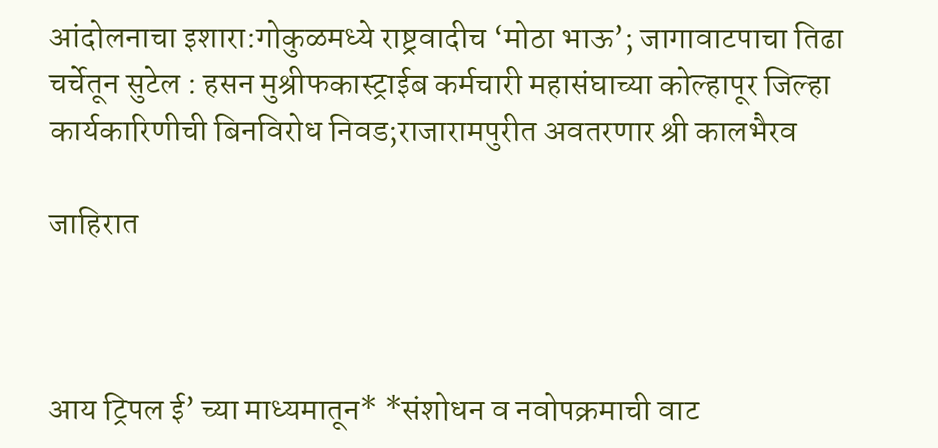आंदोलनाचा इशारा:गोकुळमध्ये राष्ट्रवादीच ‘मोठा भाऊ’; जागावाटपाचा तिढा चर्चेतून सुटेल : हसन मुश्रीफकास्ट्राईब कर्मचारी महासंघाच्या कोल्हापूर जिल्हा कार्यकारिणीची बिनविरोध निवड;राजारामपुरीत अवतरणार श्री कालभैरव

जाहिरात



आय ट्रिपल ई’ च्या माध्यमातून* *संशोधन व नवोपक्रमाची वाट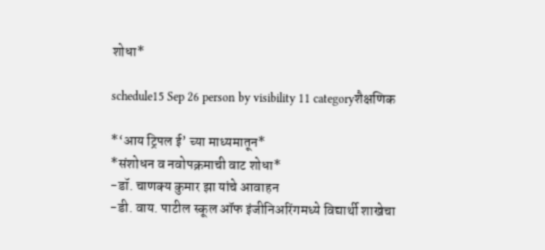शोधा*

schedule15 Sep 26 person by visibility 11 categoryशैक्षणिक

*‘आय ट्रिपल ई’ च्या माध्यमातून*
*संशोधन व नवोपक्रमाची वाट शोधा*
-डॉ. चाणक्य कुमार झा यांचे आवाहन
-डी. वाय. पाटील स्कूल ऑफ इंजीनिअरिंगमध्ये विद्यार्थी शाखेचा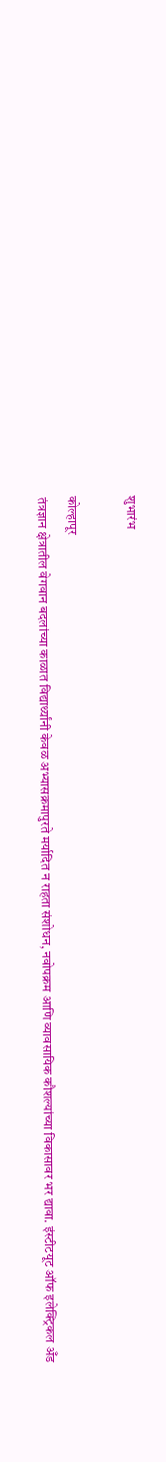शुभारंभ

कोल्हापूर
तंत्रज्ञान क्षेत्रातील वेगवान बदलांच्या काळात विद्यार्थ्यांनी केवळ अभ्यासक्रमापुरते मर्यादित न राहता संशोधन, नवोपक्रम आणि व्यावसायिक कौशल्यांच्या विकासावर भर द्यावा. इंस्टीटयूट ऑफ इलेक्ट्रिकल अँड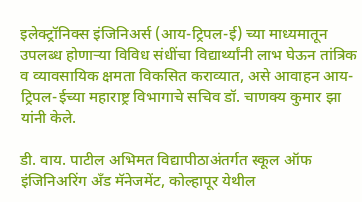इलेक्ट्रॉनिक्स इंजिनिअर्स (आय-ट्रिपल-ई) च्या माध्यमातून उपलब्ध होणाऱ्या विविध संधींचा विद्यार्थ्यांनी लाभ घेऊन तांत्रिक व व्यावसायिक क्षमता विकसित कराव्यात, असे आवाहन आय-ट्रिपल-ईच्या महाराष्ट्र विभागाचे सचिव डॉ. चाणक्य कुमार झा यांनी केले.

डी. वाय. पाटील अभिमत विद्यापीठाअंतर्गत स्कूल ऑफ इंजिनिअरिंग अँड मॅनेजमेंट, कोल्हापूर येथील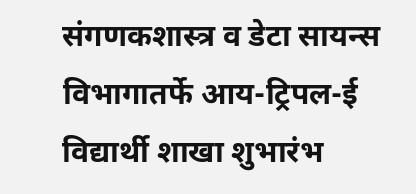संगणकशास्त्र व डेटा सायन्स विभागातर्फे आय-ट्रिपल-ई विद्यार्थी शाखा शुभारंभ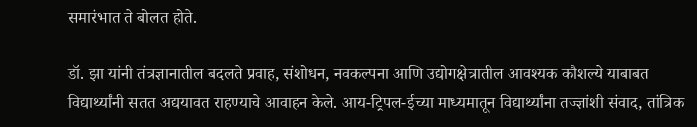समारंभात ते बोलत होते.

डॉ. झा यांनी तंत्रज्ञानातील बदलते प्रवाह, संशोधन, नवकल्पना आणि उद्योगक्षेत्रातील आवश्यक कौशल्ये याबाबत विद्यार्थ्यांनी सतत अद्ययावत राहण्याचे आवाहन केले. आय-ट्रिपल-ईच्या माध्यमातून विद्यार्थ्यांना तज्ज्ञांशी संवाद, तांत्रिक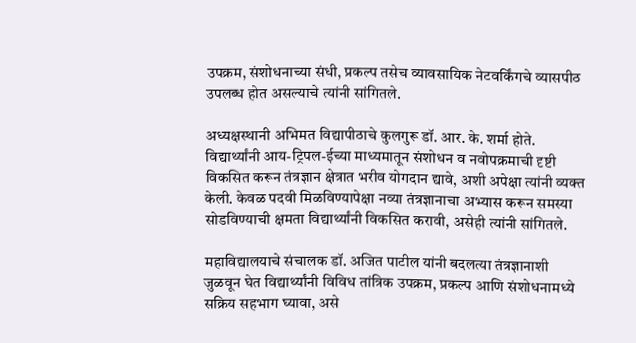उपक्रम, संशोधनाच्या संधी, प्रकल्प तसेच व्यावसायिक नेटवर्किंगचे व्यासपीठ उपलब्ध होत असल्याचे त्यांनी सांगितले.

अध्यक्षस्थानी अभिमत विद्यापीठाचे कुलगुरू डॉ. आर. के. शर्मा होते. विद्यार्थ्यांनी आय-ट्रिपल-ईच्या माध्यमातून संशोधन व नवोपक्रमाची दृष्टी विकसित करून तंत्रज्ञान क्षेत्रात भरीव योगदान द्यावे, अशी अपेक्षा त्यांनी व्यक्त केली. केवळ पदवी मिळविण्यापेक्षा नव्या तंत्रज्ञानाचा अभ्यास करून समस्या सोडविण्याची क्षमता विद्यार्थ्यांनी विकसित करावी, असेही त्यांनी सांगितले.

महाविद्यालयाचे संचालक डॉ. अजित पाटील यांनी बदलत्या तंत्रज्ञानाशी जुळवून घेत विद्यार्थ्यांनी विविध तांत्रिक उपक्रम, प्रकल्प आणि संशोधनामध्ये सक्रिय सहभाग घ्यावा, असे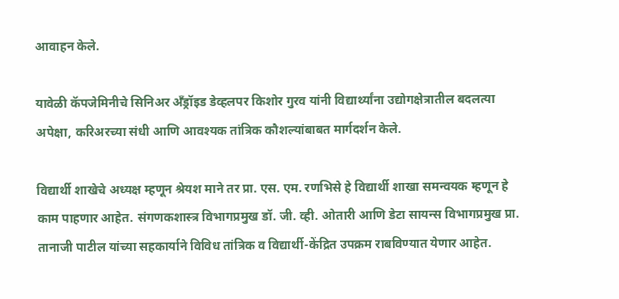आवाहन केले.

यावेळी कॅपजेमिनीचे सिनिअर अँड्रॉइड डेव्हलपर किशोर गुरव यांनी विद्यार्थ्यांना उद्योगक्षेत्रातील बदलत्या अपेक्षा, करिअरच्या संधी आणि आवश्यक तांत्रिक कौशल्यांबाबत मार्गदर्शन केले.

विद्यार्थी शाखेचे अध्यक्ष म्हणून श्रेयश माने तर प्रा. एस. एम. रणभिसे हे विद्यार्थी शाखा समन्वयक म्हणून हे काम पाहणार आहेत. संगणकशास्त्र विभागप्रमुख डॉ. जी. व्ही. ओतारी आणि डेटा सायन्स विभागप्रमुख प्रा. तानाजी पाटील यांच्या सहकार्याने विविध तांत्रिक व विद्यार्थी-केंद्रित उपक्रम राबविण्यात येणार आहेत.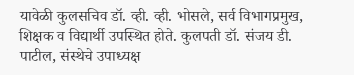यावेळी कुलसचिव डॉ. व्ही. व्ही. भोसले, सर्व विभागप्रमुख, शिक्षक व विद्यार्थी उपस्थित होते. कुलपती डॉ. संजय डी. पाटील, संस्थेचे उपाध्यक्ष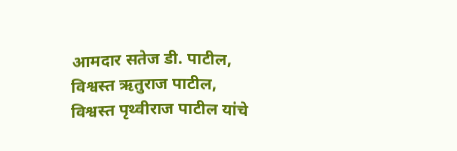आमदार सतेज डी. पाटील, विश्वस्त ऋतुराज पाटील, विश्वस्त पृथ्वीराज पाटील यांचे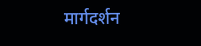मार्गदर्शन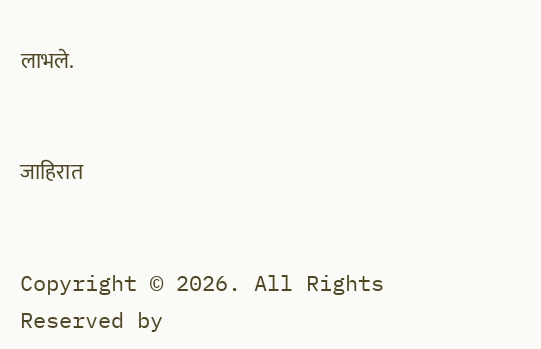लाभले.


जाहिरात


Copyright © 2026. All Rights Reserved by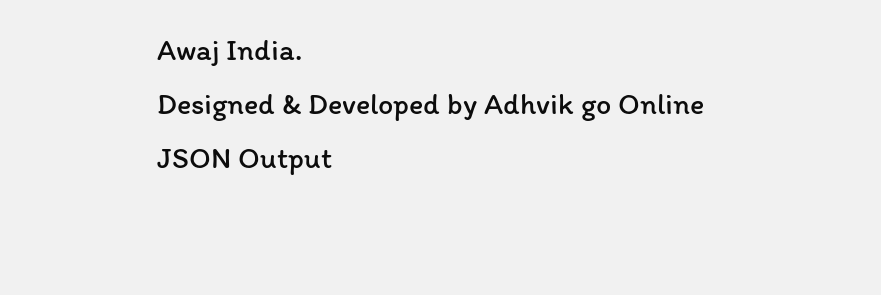Awaj India.
Designed & Developed by Adhvik go Online
JSON Output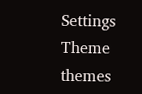Settings
Theme
themes